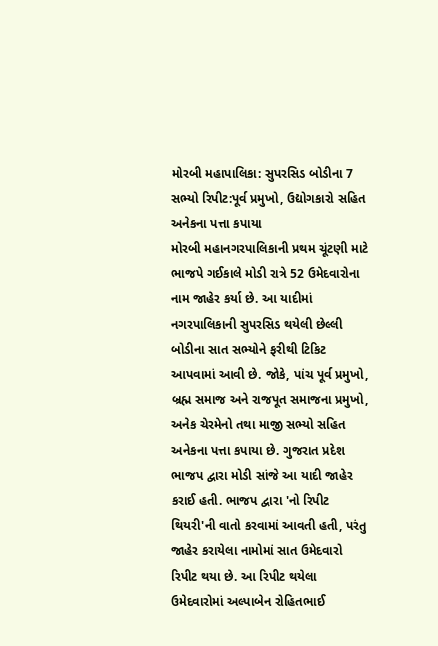મોરબી મહાપાલિકા: સુપરસિડ બોડીના 7 સભ્યો રિપીટ:પૂર્વ પ્રમુખો, ઉદ્યોગકારો સહિત અનેકના પત્તા કપાયા
મોરબી મહાનગરપાલિકાની પ્રથમ ચૂંટણી માટે ભાજપે ગઈકાલે મોડી રાત્રે 52 ઉમેદવારોના નામ જાહેર કર્યા છે. આ યાદીમાં નગરપાલિકાની સુપરસિડ થયેલી છેલ્લી બોડીના સાત સભ્યોને ફરીથી ટિકિટ આપવામાં આવી છે. જોકે, પાંચ પૂર્વ પ્રમુખો, બ્રહ્મ સમાજ અને રાજપૂત સમાજના પ્રમુખો, અનેક ચેરમેનો તથા માજી સભ્યો સહિત અનેકના પત્તા કપાયા છે. ગુજરાત પ્રદેશ ભાજપ દ્વારા મોડી સાંજે આ યાદી જાહેર કરાઈ હતી. ભાજપ દ્વારા 'નો રિપીટ થિયરી'ની વાતો કરવામાં આવતી હતી, પરંતુ જાહેર કરાયેલા નામોમાં સાત ઉમેદવારો રિપીટ થયા છે. આ રિપીટ થયેલા ઉમેદવારોમાં અલ્પાબેન રોહિતભાઈ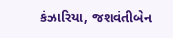કંઝારિયા, જશવંતીબેન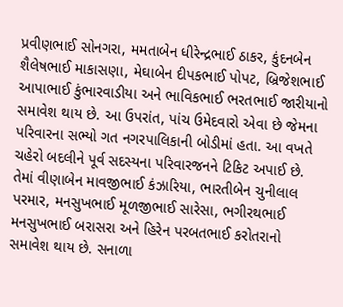પ્રવીણભાઈ સોનગરા, મમતાબેન ધીરેન્દ્રભાઈ ઠાકર, કુંદનબેન શૈલેષભાઈ માકાસણા, મેઘાબેન દીપકભાઈ પોપટ, બ્રિજેશભાઈ આપાભાઈ કુંભારવાડીયા અને ભાવિકભાઈ ભરતભાઈ જારીયાનો સમાવેશ થાય છે. આ ઉપરાંત, પાંચ ઉમેદવારો એવા છે જેમના પરિવારના સભ્યો ગત નગરપાલિકાની બોડીમાં હતા. આ વખતે ચહેરો બદલીને પૂર્વ સદસ્યના પરિવારજનને ટિકિટ અપાઈ છે. તેમાં વીણાબેન માવજીભાઈ કંઝારિયા, ભારતીબેન ચુનીલાલ પરમાર, મનસુખભાઈ મૂળજીભાઈ સારેસા, ભગીરથભાઈ મનસુખભાઈ બરાસરા અને હિરેન પરબતભાઈ કરોતરાનો સમાવેશ થાય છે. સનાળા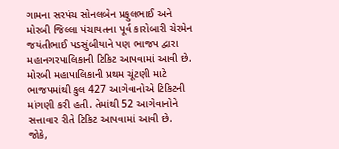ગામના સરપંચ સોનલબેન પ્રફુલભાઈ અને મોરબી જિલ્લા પંચાયતના પૂર્વ કારોબારી ચેરમેન જયંતીભાઈ પડસુંબીયાને પણ ભાજપ દ્વારા મહાનગરપાલિકાની ટિકિટ આપવામાં આવી છે. મોરબી મહાપાલિકાની પ્રથમ ચૂંટણી માટે ભાજપમાંથી કુલ 427 આગેવાનોએ ટિકિટની માંગણી કરી હતી. તેમાંથી 52 આગેવાનોને સત્તાવાર રીતે ટિકિટ આપવામાં આવી છે. જોકે,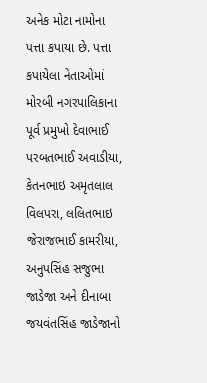અનેક મોટા નામોના પત્તા કપાયા છે. પત્તા કપાયેલા નેતાઓમાં મોરબી નગરપાલિકાના પૂર્વ પ્રમુખો દેવાભાઈ પરબતભાઈ અવાડીયા, કેતનભાઇ અમૃતલાલ વિલપરા, લલિતભાઇ જેરાજભાઈ કામરીયા, અનુપસિંહ સજુભા જાડેજા અને દીનાબા જયવંતસિંહ જાડેજાનો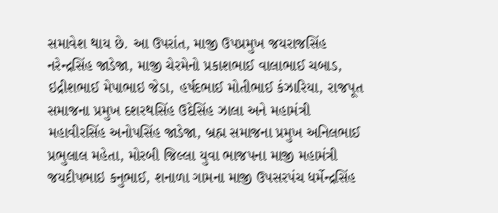સમાવેશ થાય છે. આ ઉપરાંત, માજી ઉપપ્રમુખ જયરાજસિંહ નરેન્દ્રસિંહ જાડેજા, માજી ચેરમેનો પ્રકાશભાઈ વાલાભાઈ ચબાડ, ઇદ્રીશભાઈ મેપાભાઇ જેડા, હર્ષદભાઈ મોતીભાઈ કંઝારિયા, રાજપૂત સમાજના પ્રમુખ દશરથસિંહ ઉદેસિંહ ઝાલા અને મહામંત્રી મહાવીરસિંહ અનોપસિંહ જાડેજા, બ્રહ્મ સમાજના પ્રમુખ અનિલભાઈ પ્રભુલાલ મહેતા, મોરબી જિલ્લા યુવા ભાજપના માજી મહામંત્રી જયદીપભાઇ કનુભાઈ, શનાળા ગામના માજી ઉપસરપંચ ધર્મેન્દ્રસિંહ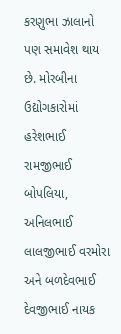કરણુભા ઝાલાનો પણ સમાવેશ થાય છે. મોરબીના ઉદ્યોગકારોમાં હરેશભાઈ રામજીભાઈ બોપલિયા, અનિલભાઈ લાલજીભાઈ વરમોરા અને બળદેવભાઈ દેવજીભાઈ નાયક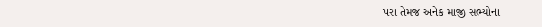પરા તેમજ અનેક માજી સભ્યોના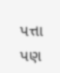પત્તા પણ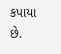કપાયા છે.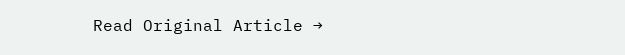Read Original Article →